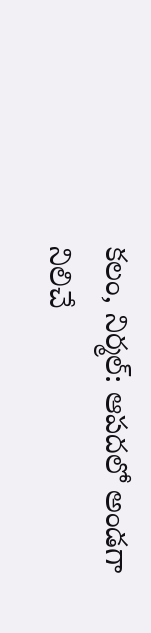కలం, నిర్మల్: ఆపదలో అండగా నిలిచే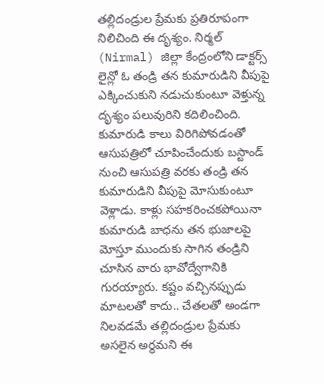తల్లిదండ్రుల ప్రేమకు ప్రతిరూపంగా నిలిచింది ఈ దృశ్యం. నిర్మల్ (Nirmal) జిల్లా కేంద్రంలోని డాక్టర్స్ లైన్లో ఓ తండ్రి తన కుమారుడిని వీపుపై ఎక్కించుకుని నడుచుకుంటూ వెళ్తున్న దృశ్యం పలువురిని కదిలించింది.
కుమారుడి కాలు విరిగిపోవడంతో ఆసుపత్రిలో చూపించేందుకు బస్టాండ్ నుంచి ఆసుపత్రి వరకు తండ్రి తన కుమారుడిని వీపుపై మోసుకుంటూ వెళ్లాడు. కాళ్లు సహకరించకపోయినా కుమారుడి బాధను తన భుజాలపై మోస్తూ ముందుకు సాగిన తండ్రిని చూసిన వారు భావోద్వేగానికి గురయ్యారు. కష్టం వచ్చినప్పుడు మాటలతో కాదు.. చేతలతో అండగా నిలవడమే తల్లిదండ్రుల ప్రేమకు అసలైన అర్థమని ఈ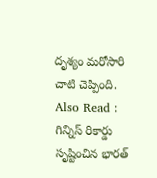దృశ్యం మరోసారి చాటి చెప్పింది.
Also Read : గిన్నిస్ రికార్డు సృష్టించిన భారత్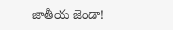జాతీయ జెండా!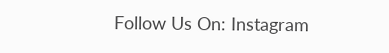Follow Us On: Instagram